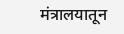मंत्रालयातून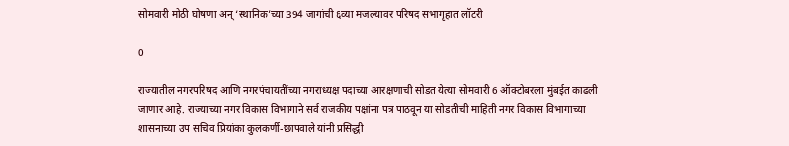सोमवारी मोठी घोषणा अन् ‘स्थानिक’च्या 394 जागांची ६व्या मजल्यावर परिषद सभागृहात लॉटरी

0

राज्यातील नगरपरिषद आणि नगरपंचायतींच्या नगराध्यक्ष पदाच्या आरक्षणाची सोडत येत्या सोमवारी 6 ऑक्टोबरला मुंबईत काढली जाणार आहे. राज्याच्या नगर विकास विभागाने सर्व राजकीय पक्षांना पत्र पाठवून या सोडतीची माहिती नगर विकास विभागाच्या शासनाच्या उप सचिव प्रियांका कुलकर्णी-छापवाले यांनी प्रसिद्धी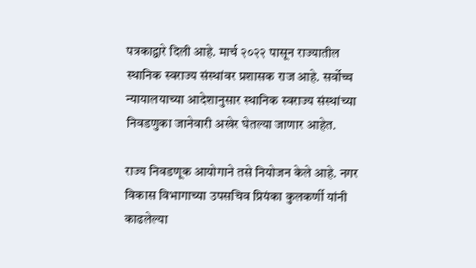पत्रकाद्वारे दिली आहे. मार्च २०२२ पासून राज्यातील स्थानिक स्वराज्य संस्थांवर प्रशासक राज आहे. सर्वोच्च न्यायालयाच्या आदेशानुसार स्थानिक स्वराज्य संस्थांच्या निवडणुका जानेवारी अखेर घेतल्या जाणार आहेत.

राज्य निवडणूक आयोगाने तसे नियोजन केले आहे. नगर विकास विभागाच्या उपसचिव प्रियंका कुलकर्णी यांनी काढलेल्या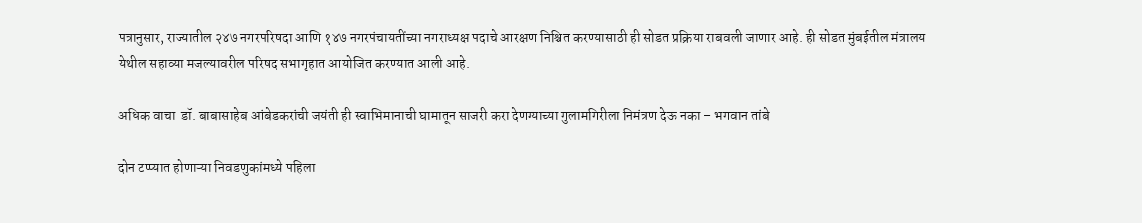पत्रानुसार, राज्यातील २४७ नगरपरिषदा आणि १४७ नगरपंचायतींच्या नगराध्यक्ष पदाचे आरक्षण निश्चित करण्यासाठी ही सोडत प्रक्रिया राबवली जाणार आहे. ही सोडत मुंबईतील मंत्रालय येथील सहाव्या मजल्यावरील परिषद सभागृहात आयोजित करण्यात आली आहे.

अधिक वाचा  डॉ. बाबासाहेब आंबेडकरांची जयंती ही स्वाभिमानाची घामातून साजरी करा देणग्याच्या गुलामगिरीला निमंत्रण देऊ नका – भगवान तांबे

दोन टप्प्यात होणाऱ्या निवडणुकांमध्ये पहिला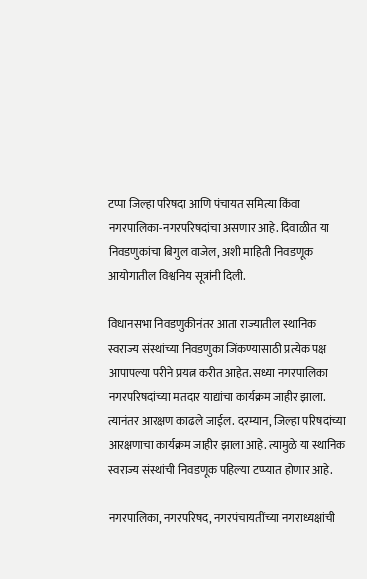टप्पा जिल्हा परिषदा आणि पंचायत समित्या किंवा नगरपालिका-नगरपरिषदांचा असणार आहे. दिवाळीत या निवडणुकांचा बिगुल वाजेल, अशी माहिती निवडणूक आयोगातील विश्वनिय सूत्रांनी दिली.

विधानसभा निवडणुकीनंतर आता राज्यातील स्थानिक स्वराज्य संस्थांच्या निवडणुका जिंकण्यासाठी प्रत्येक पक्ष आपापल्या परीने प्रयत्न करीत आहेत. सध्या नगरपालिका नगरपरिषदांच्या मतदार याद्यांचा कार्यक्रम जाहीर झाला. त्यानंतर आरक्षण काढले जाईल. दरम्यान, जिल्हा परिषदांच्या आरक्षणाचा कार्यक्रम जाहीर झाला आहे. त्यामुळे या स्थानिक स्वराज्य संस्थांची निवडणूक पहिल्या टप्प्यात होणार आहे.

नगरपालिका, नगरपरिषद, नगरपंचायतींच्या नगराध्यक्षांची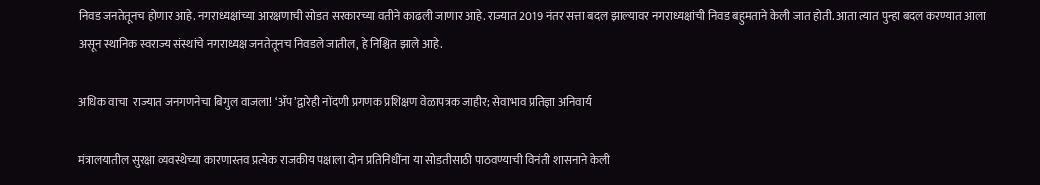निवड जनतेतूनच होणार आहे. नगराध्यक्षांच्या आरक्षणाची सोडत सरकारच्या वतीने काढली जाणार आहे. राज्यात 2019 नंतर सत्ता बदल झाल्यावर नगराध्यक्षांची निवड बहुमताने केली जात होती. आता त्यात पुन्हा बदल करण्यात आला असून स्थानिक स्वराज्य संस्थांचे नगराध्यक्ष जनतेतूनच निवडले जातील, हे निश्चित झाले आहे.

अधिक वाचा  राज्यात जनगणनेचा बिगुल वाजला! ‘ॲप’द्वारेही नोंदणी प्रगणक प्रशिक्षण वेळापत्रक जाहीर; सेवाभाव प्रतिज्ञा अनिवार्य

मंत्रालयातील सुरक्षा व्यवस्थेच्या कारणास्तव प्रत्येक राजकीय पक्षाला दोन प्रतिनिधींना या सोडतीसाठी पाठवण्याची विनंती शासनाने केली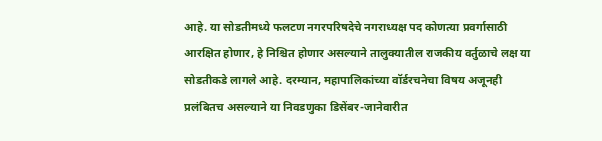आहे. या सोडतीमध्ये फलटण नगरपरिषदेचे नगराध्यक्ष पद कोणत्या प्रवर्गासाठी आरक्षित होणार, हे निश्चित होणार असल्याने तालुक्यातील राजकीय वर्तुळाचे लक्ष या सोडतीकडे लागले आहे. दरम्यान, महापालिकांच्या वॉर्डरचनेचा विषय अजूनही प्रलंबितच असल्याने या निवडणुका डिसेंबर-जानेवारीत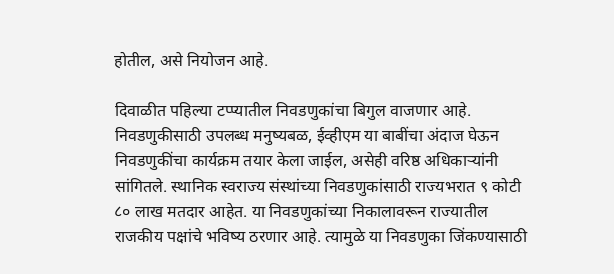होतील, असे नियोजन आहे.

दिवाळीत पहिल्या टप्प्यातील निवडणुकांचा बिगुल वाजणार आहे. निवडणुकीसाठी उपलब्ध मनुष्यबळ, ईव्हीएम या बाबींचा अंदाज घेऊन निवडणुकींचा कार्यक्रम तयार केला जाईल, असेही वरिष्ठ अधिकाऱ्यांनी सांगितले. स्थानिक स्वराज्य संस्थांच्या निवडणुकांसाठी राज्यभरात ९ कोटी ८० लाख मतदार आहेत. या निवडणुकांच्या निकालावरून राज्यातील राजकीय पक्षांचे भविष्य ठरणार आहे. त्यामुळे या निवडणुका जिंकण्यासाठी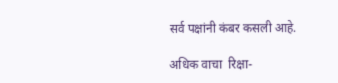सर्व पक्षांनी कंबर कसली आहे.

अधिक वाचा  रिक्षा-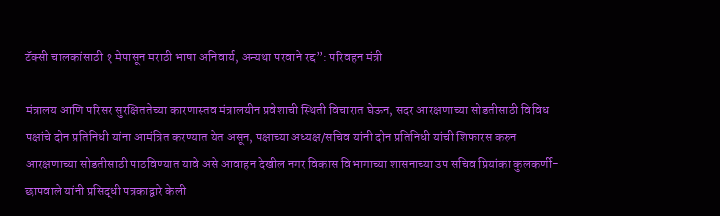टॅक्सी चालकांसाठी १ मेपासून मराठी भाषा अनिवार्य, अन्यथा परवाने रद्द”: परिवहन मंत्री

मंत्रालय आणि परिसर सुरक्षिततेच्या कारणास्तव मंत्रालयीन प्रवेशाची स्थिती विचारात घेऊन, सदर आरक्षणाच्या सोडतीसाठी विविध पक्षांचे दोन प्रतिनिधी यांना आमंत्रित करण्यात येत असून, पक्षाच्या अध्यक्ष/सचिव यांनी दोन प्रतिनिधी यांची शिफारस करुन आरक्षणाच्या सोडतीसाठी पाठविण्यात यावे असे आवाहन देखील नगर विकास विभागाच्या शासनाच्या उप सचिव प्रियांका कुलकर्णी-छापवाले यांनी प्रसिद्धी पत्रकाद्वारे केली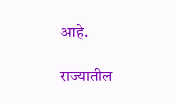आहे.

राज्यातील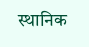स्थानिक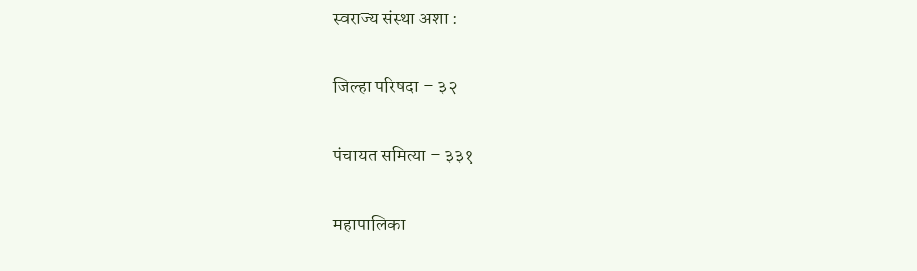स्वराज्य संस्था अशा :

जिल्हा परिषदा – ३२

पंचायत समित्या – ३३१

महापालिका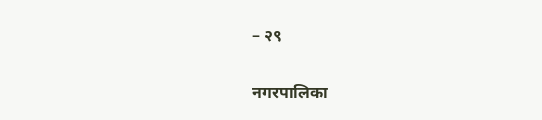– २९

नगरपालिका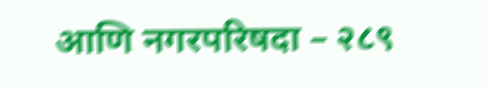आणि नगरपरिषदा – २८९